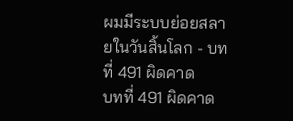ผมมีระบบย่อยสลายในวันสิ้นโลก - บทที่ 491 ผิดคาด
บทที่ 491 ผิดคาด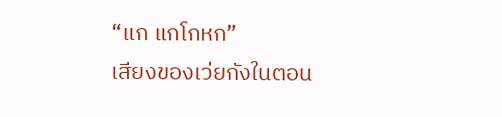“แก แกโกหก”
เสียงของเว่ยกังในตอน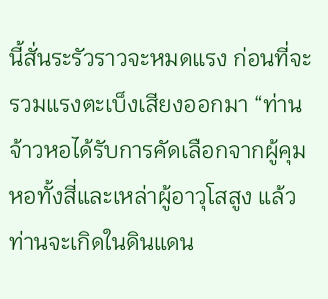นี้สั่นระรัวราวจะหมดแรง ก่อนที่จะรวมแรงตะเบ็งเสียงออกมา “ท่านจ้าวหอได้รับการคัดเลือกจากผู้คุมหอทั้งสี่และเหล่าผู้อาวุโสสูง แล้วท่านจะเกิดในดินแดน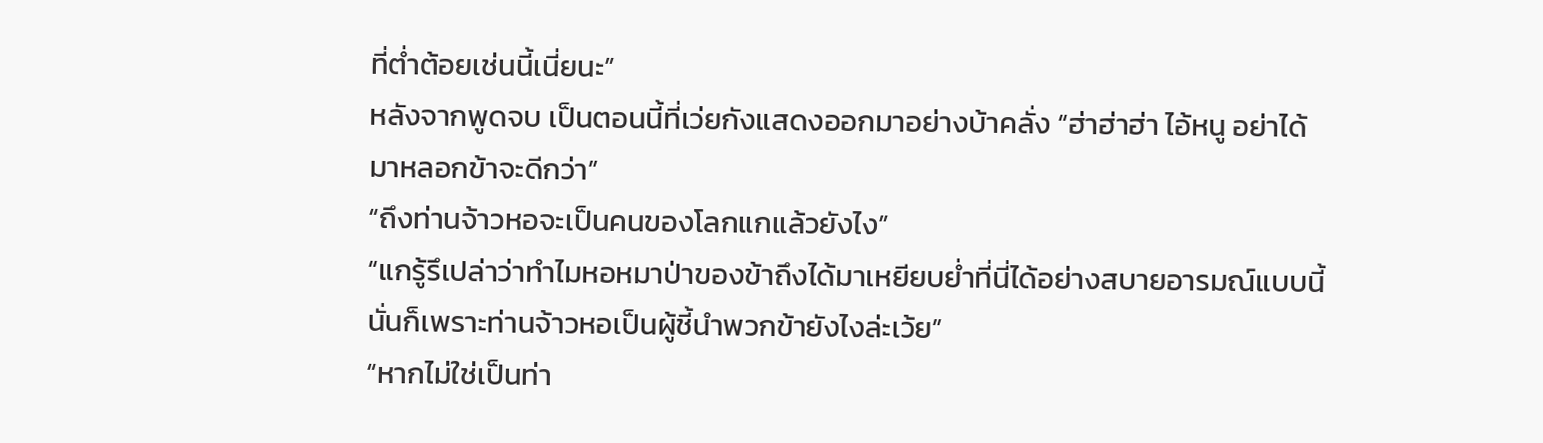ที่ต่ำต้อยเช่นนี้เนี่ยนะ”
หลังจากพูดจบ เป็นตอนนี้ที่เว่ยกังแสดงออกมาอย่างบ้าคลั่ง “ฮ่าฮ่าฮ่า ไอ้หนู อย่าได้มาหลอกข้าจะดีกว่า”
“ถึงท่านจ้าวหอจะเป็นคนของโลกแกแล้วยังไง”
“แกรู้รึเปล่าว่าทำไมหอหมาป่าของข้าถึงได้มาเหยียบย่ำที่นี่ได้อย่างสบายอารมณ์แบบนี้ นั่นก็เพราะท่านจ้าวหอเป็นผู้ชี้นำพวกข้ายังไงล่ะเว้ย”
“หากไม่ใช่เป็นท่า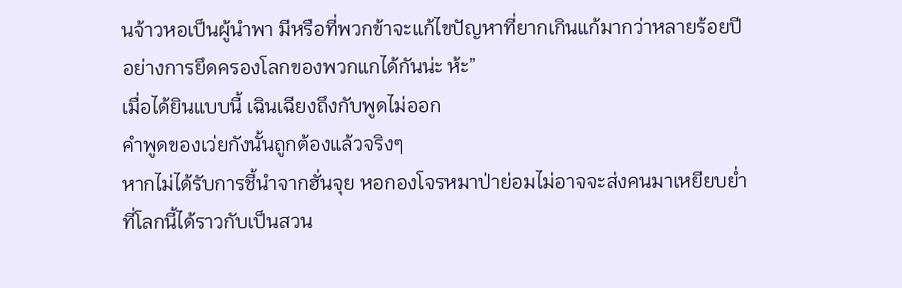นจ้าวหอเป็นผู้นำพา มีหรือที่พวกข้าจะแก้ไขปัญหาที่ยากเกินแก้มากว่าหลายร้อยปีอย่างการยึดครองโลกของพวกแกได้กันน่ะ ห้ะ”
เมื่อได้ยินแบบนี้ เฉินเฉียงถึงกับพูดไม่ออก
คำพูดของเว่ยกังนั้นถูกต้องแล้วจริงๆ
หากไม่ได้รับการชี้นำจากฮั่นจุย หอกองโจรหมาป่าย่อมไม่อาจจะส่งคนมาเหยียบย่ำที่โลกนี้ได้ราวกับเป็นสวน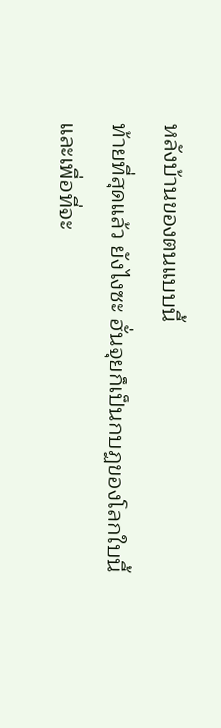หลังบ้านของตนแบบนี้
ท้ายที่สุดแล้ว ยังไงซะ ฮั่นจุยก็เป็นกบฏของโลกใบนี้
และเพื่อที่จะ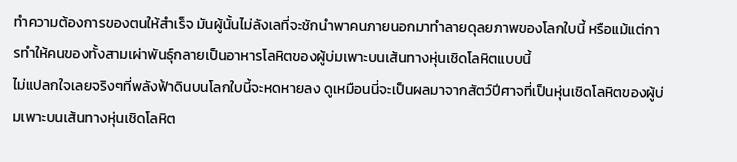ทำความต้องการของตนให้สำเร็จ มันผู้นั้นไม่ลังเลที่จะชักนำพาคนภายนอกมาทำลายดุลยภาพของโลกใบนี้ หรือแม้แต่การทำให้คนของทั้งสามเผ่าพันธุ์กลายเป็นอาหารโลหิตของผู้บ่มเพาะบนเส้นทางหุ่นเชิดโลหิตแบบนี้
ไม่แปลกใจเลยจริงๆที่พลังฟ้าดินบนโลกใบนี้จะหดหายลง ดูเหมือนนี่จะเป็นผลมาจากสัตว์ปีศาจที่เป็นหุ่นเชิดโลหิตของผู้บ่มเพาะบนเส้นทางหุ่นเชิดโลหิต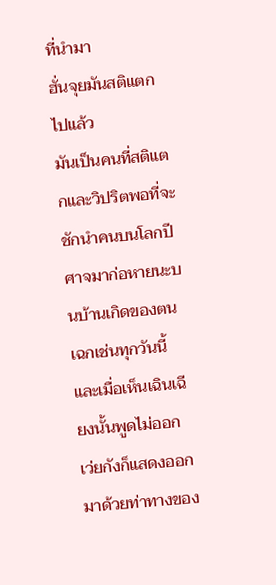ที่นำมา
ฮั่นจุยมันสติแตกไปแล้ว
มันเป็นคนที่สติแตกและวิปริตพอที่จะชักนำคนบนโลกปีศาจมาก่อหายนะบนบ้านเกิดของตนเฉกเช่นทุกวันนี้
และเมื่อเห็นเฉินเฉียงนั้นพูดไม่ออก เว่ยกังก็แสดงออกมาด้วยท่าทางของ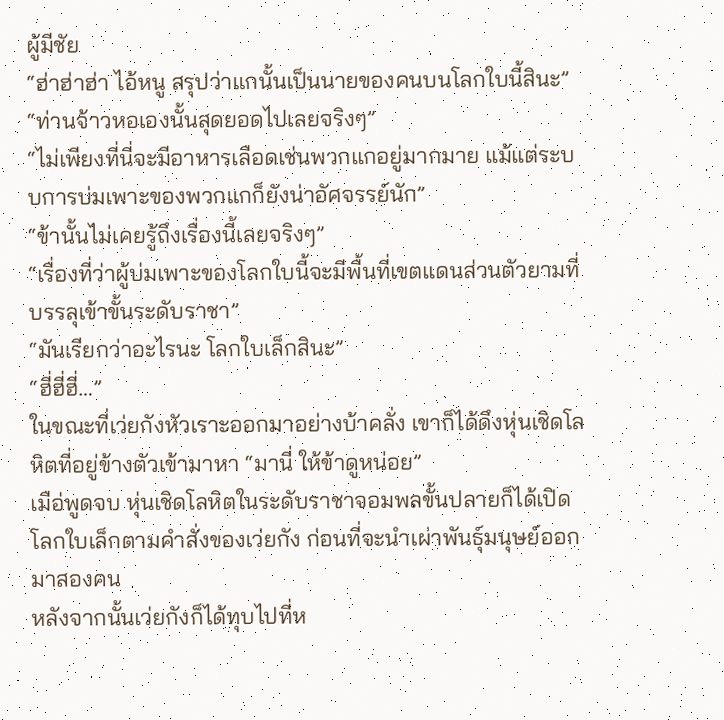ผู้มีชัย
“ฮ่าฮ่าฮ่า ไอ้หนู สรุปว่าแกนั้นเป็นนายของคนบนโลกใบนี้สินะ”
“ท่านจ้าวหอเองนั้นสุดยอดไปเลยจริงๆ”
“ไม่เพียงที่นี่จะมีอาหารเลือดเช่นพวกแกอยู่มากมาย แม้แต่ระบบการบ่มเพาะของพวกแกก็ยังน่าอัศจรรย์นัก”
“ข้านั้นไม่เคยรู้ถึงเรื่องนี้เลยจริงๆ”
“เรื่องที่ว่าผู้บ่มเพาะของโลกใบนี้จะมีพื้นที่เขตแดนส่วนตัวยามที่บรรลุเข้าขั้นระดับราชา”
“มันเรียกว่าอะไรนะ โลกใบเล็กสินะ”
“ฮี่ฮี่ฮี่…”
ในขณะที่เว่ยกังหัวเราะออกมาอย่างบ้าคลั่ง เขาก็ได้ดึงหุ่นเชิดโลหิตที่อยู่ข้างตัวเข้ามาหา “มานี่ ให้ข้าดูหน่อย”
เมือ่พูดจบ หุ่นเชิดโลหิตในระดับราชาจอมพลขั้นปลายก็ได้เปิดโลกใบเล็กตามคำสั่งของเว่ยกัง ก่อนที่จะนำเผ่าพันธุ์มนุษย์ออกมาสองคน
หลังจากนั้นเว่ยกังก็ได้ทุบไปที่ห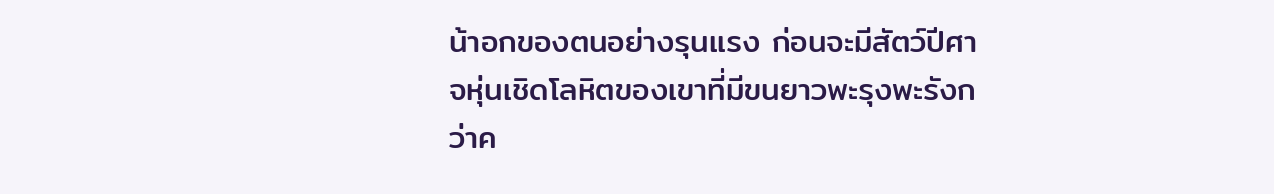น้าอกของตนอย่างรุนแรง ก่อนจะมีสัตว์ปีศาจหุ่นเชิดโลหิตของเขาที่มีขนยาวพะรุงพะรังกว่าค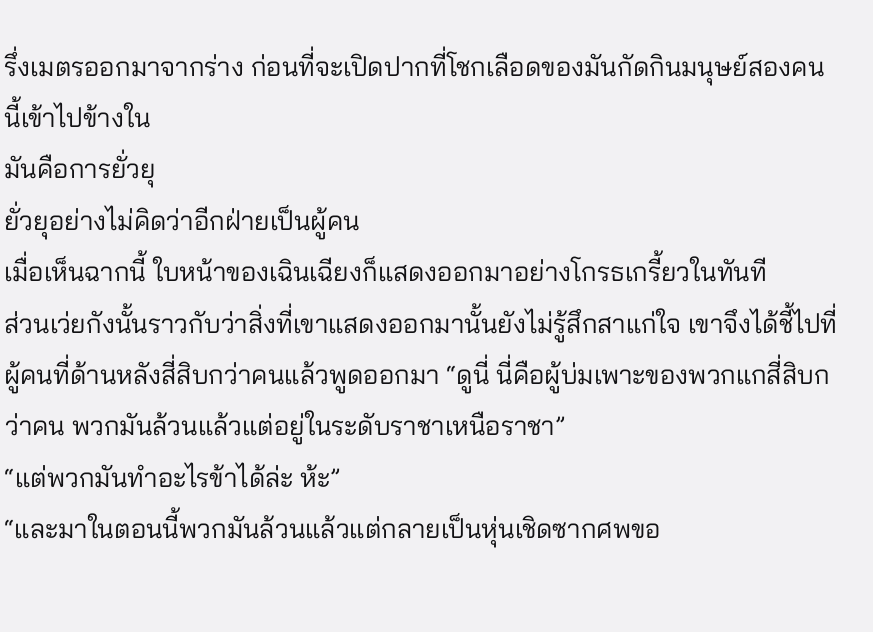รึ่งเมตรออกมาจากร่าง ก่อนที่จะเปิดปากที่โชกเลือดของมันกัดกินมนุษย์สองคนนี้เข้าไปข้างใน
มันคือการยั่วยุ
ยั่วยุอย่างไม่คิดว่าอีกฝ่ายเป็นผู้คน
เมื่อเห็นฉากนี้ ใบหน้าของเฉินเฉียงก็แสดงออกมาอย่างโกรธเกรี้ยวในทันที
ส่วนเว่ยกังนั้นราวกับว่าสิ่งที่เขาแสดงออกมานั้นยังไม่รู้สึกสาแก่ใจ เขาจึงได้ชี้ไปที่ผู้คนที่ด้านหลังสี่สิบกว่าคนแล้วพูดออกมา “ดูนี่ นี่คือผู้บ่มเพาะของพวกแกสี่สิบกว่าคน พวกมันล้วนแล้วแต่อยู่ในระดับราชาเหนือราชา”
“แต่พวกมันทำอะไรข้าได้ล่ะ ห้ะ”
“และมาในตอนนี้พวกมันล้วนแล้วแต่กลายเป็นหุ่นเชิดซากศพขอ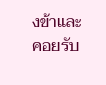งข้าและคอยรับ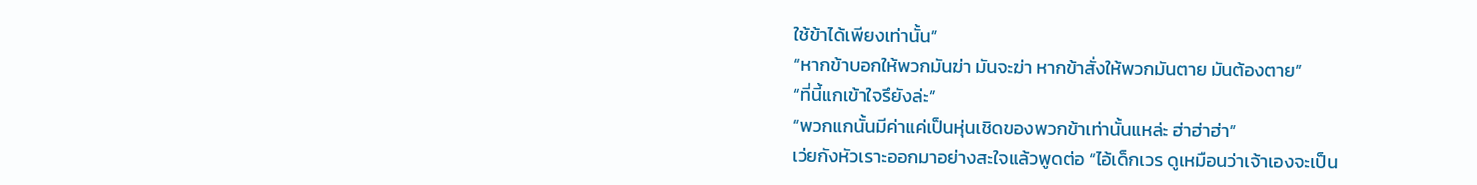ใช้ข้าได้เพียงเท่านั้น”
“หากข้าบอกให้พวกมันฆ่า มันจะฆ่า หากข้าสั่งให้พวกมันตาย มันต้องตาย”
“ที่นี้แกเข้าใจรึยังล่ะ”
“พวกแกนั้นมีค่าแค่เป็นหุ่นเชิดของพวกข้าเท่านั้นแหล่ะ ฮ่าฮ่าฮ่า”
เว่ยกังหัวเราะออกมาอย่างสะใจแล้วพูดต่อ “ไอ้เด็กเวร ดูเหมือนว่าเจ้าเองจะเป็น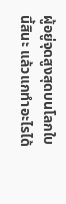ผู้อยู่จุดสูงสุดบนโลกใบนี้สินะ แล้วแกทำอะไรได้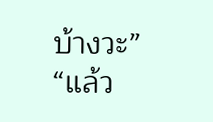บ้างวะ”
“แล้ว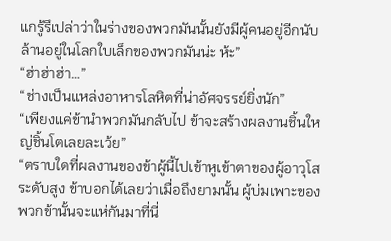แกรู้รึเปล่าว่าในร่างของพวกมันนั้นยังมีผู้คนอยู่อีกนับล้านอยู่ในโลกใบเล็กของพวกมันน่ะ ห้ะ”
“ฮ่าฮ่าฮ่า…”
“ช่างเป็นแหล่งอาหารโลหิตที่น่าอัศจรรย์ยิ่งนัก”
“เพียงแค่ข้านำพวกมันกลับไป ข้าจะสร้างผลงานชิ้นใหญ่ชิ้นโตเลยละเว้ย”
“ตราบใดที่ผลงานของข้าผู้นี้ไปเข้าหูเข้าตาของผู้อาวุโสระดับสูง ข้าบอกได้เลยว่าเมื่อถึงยามนั้น ผู้บ่มเพาะของพวกข้านั้นจะแห่กันมาที่นี่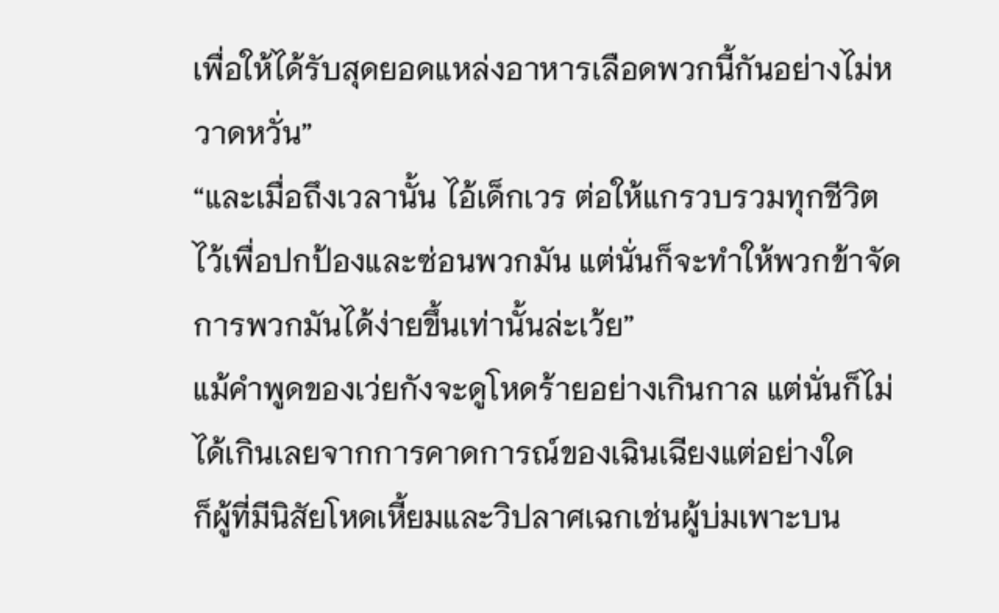เพื่อให้ได้รับสุดยอดแหล่งอาหารเลือดพวกนี้กันอย่างไม่หวาดหวั่น”
“และเมื่อถึงเวลานั้น ไอ้เด็กเวร ต่อให้แกรวบรวมทุกชีวิตไว้เพื่อปกป้องและซ่อนพวกมัน แต่นั่นก็จะทำให้พวกข้าจัดการพวกมันได้ง่ายขึ้นเท่านั้นล่ะเว้ย”
แม้คำพูดของเว่ยกังจะดูโหดร้ายอย่างเกินกาล แต่นั่นก็ไม่ได้เกินเลยจากการคาดการณ์ของเฉินเฉียงแต่อย่างใด
ก็ผู้ที่มีนิสัยโหดเหี้ยมและวิปลาศเฉกเช่นผู้บ่มเพาะบน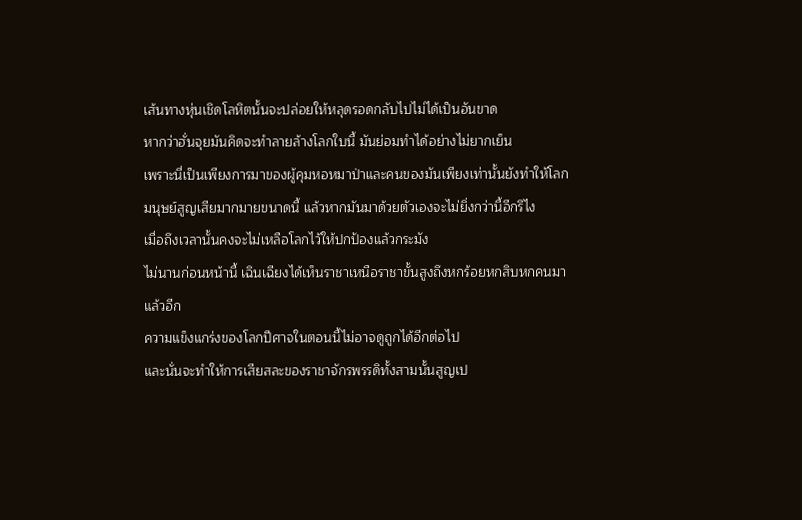เส้นทางหุ่นเชิดโลหิตนั้นจะปล่อยให้หลุดรอดกลับไปไม่ได้เป็นอันขาด
หากว่าฮั่นจุยมันคิดจะทำลายล้างโลกใบนี้ มันย่อมทำได้อย่างไม่ยากเย็น
เพราะนี่เป็นเพียงการมาของผู้คุมหอหมาป่าและคนของมันเพียงเท่านั้นยังทำให้โลกมนุษย์สูญเสียมากมายขนาดนี้ แล้วหากมันมาด้วยตัวเองจะไม่ยิ่งกว่านี้อีกรึไง
เมื่อถึงเวลานั้นคงจะไม่เหลือโลกไว้ให้ปกป้องแล้วกระมัง
ไม่นานก่อนหน้านี้ เฉินเฉียงได้เห็นราชาเหนือราชาขั้นสูงถึงหกร้อยหกสิบหกคนมาแล้วอีก
ความแข็งแกร่งของโลกปีศาจในตอนนี้ไม่อาจดูถูกได้อีกต่อไป
และนั่นจะทำให้การเสียสละของราชาจักรพรรดิทั้งสามนั้นสูญเป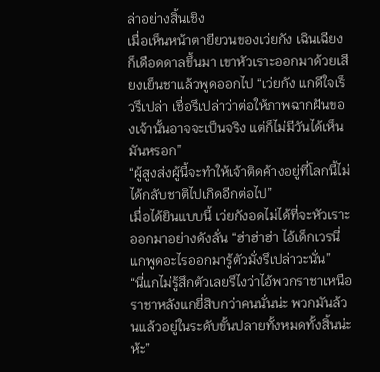ล่าอย่างสิ้นเชิง
เมื่อเห็นหน้าตายียวนของเว่ยกัง เฉินเฉียงก็เดือดดาลขึ้นมา เขาหัวเราะออกมาด้วยเสียงเย็นชาแล้วพูดออกไป “เว่ยกัง แกดีใจเร็วรึเปล่า เชื่อรึเปล่าว่าต่อให้ภาพฉากฝันของเจ้านั้นอาจจะเป็นจริง แต่ก็ไม่มีวันได้เห็นมันหรอก”
“ผู้สูงส่งผู้นี้จะทำให้เจ้าติดค้างอยู่ที่โลกนี้ไม่ได้กลับชาติไปเกิดอีกต่อไป”
เมื่อได้ยินแบบนี้ เว่ยกังอดไม่ได้ที่จะหัวเราะออกมาอย่างดังลั่น “ฮ่าฮ่าฮ่า ไอ้เด็กเวรนี่แกพูดอะไรออกมารู้ตัวมั่งรึเปล่าวะนั่น”
“นี่แกไม่รู้สึกตัวเลยรึไงว่าไอ้พวกราชาเหนือราชาหลังแกยี่สิบกว่าคนนั่นน่ะ พวกมันล้วนแล้วอยู่ในระดับขั้นปลายทั้งหมดทั้งสิ้นน่ะ ห้ะ”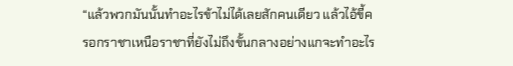“แล้วพวกมันนั้นทำอะไรข้าไม่ได้เลยสักคนเดียว แล้วไอ้ขี้ครอกราชาเหนือราชาที่ยังไม่ถึงขั้นกลางอย่างแกจะทำอะไร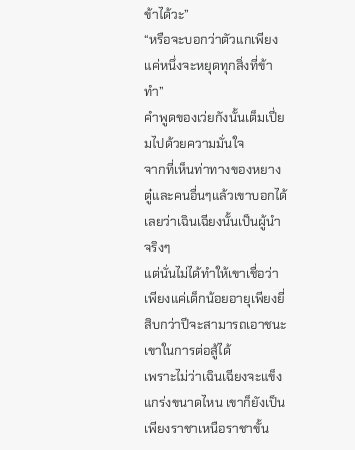ข้าได้วะ”
“หรือจะบอกว่าตัวแกเพียงแค่หนึ่งจะหยุดทุกสิ่งที่ข้าทำ”
คำพูดของเว่ยกังนั้นเต็มเปี่ยมไปด้วยความมั่นใจ
จากที่เห็นท่าทางของหยางตู๋และคนอื่นๆแล้วเขาบอกได้เลยว่าเฉินเฉียงนั้นเป็นผู้นำจริงๆ
แต่นั่นไม่ได้ทำให้เขาเชื่อว่าเพียงแค่เด็กน้อยอายุเพียงยี่สิบกว่าปีจะสามารถเอาชนะเขาในการต่อสู้ได้
เพราะไม่ว่าเฉินเฉียงจะแข็งแกร่งขนาดไหน เขาก็ยังเป็นเพียงราชาเหนือราชาขั้น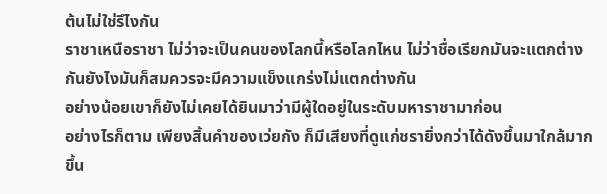ต้นไม่ใช่รึไงกัน
ราชาเหนือราชา ไม่ว่าจะเป็นคนของโลกนี้หรือโลกไหน ไม่ว่าชื่อเรียกมันจะแตกต่างกันยังไงมันก็สมควรจะมีความแข็งแกร่งไม่แตกต่างกัน
อย่างน้อยเขาก็ยังไม่เคยได้ยินมาว่ามีผู้ใดอยู่ในระดับมหาราชามาก่อน
อย่างไรก็ตาม เพียงสิ้นคำของเว่ยกัง ก็มีเสียงที่ดูแก่ชรายิ่งกว่าได้ดังขึ้นมาใกล้มากขึ้น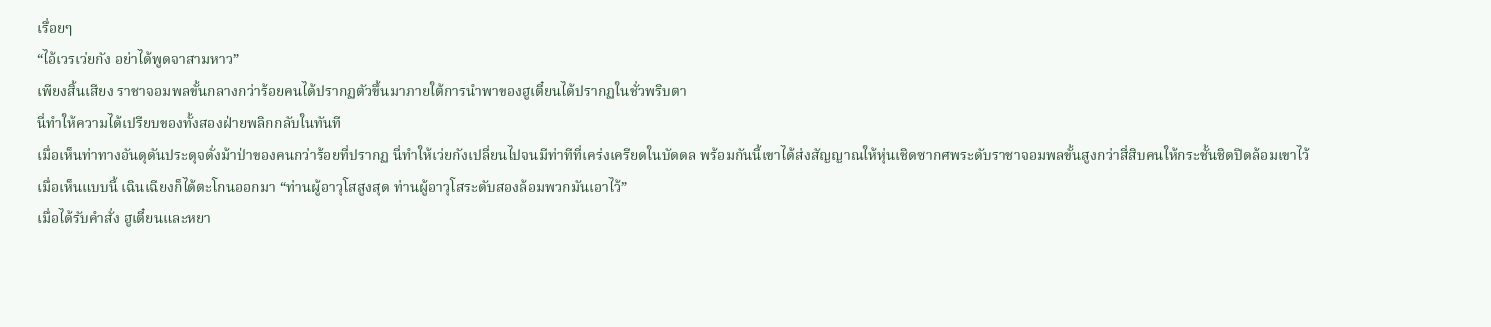เรื่อยๆ
“ไอ้เวรเว่ยกัง อย่าได้พูดจาสามหาว”
เพียงสิ้นเสียง ราชาจอมพลขั้นกลางกว่าร้อยคนได้ปรากฏตัวขึ้นมาภายใต้การนำพาของฮูเตี๋ยนได้ปรากฏในชั่วพริบตา
นี่ทำให้ความได้เปรียบของทั้งสองฝ่ายพลิกกลับในทันที
เมื่อเห็นท่าทางอันดุดันประดุจดั่งม้าป่าของคนกว่าร้อยที่ปรากฏ นี่ทำให้เว่ยกังเปลี่ยนไปจนมีท่าทีที่เคร่งเครียดในบัดดล พร้อมกันนี้เขาได้ส่งสัญญาณให้หุ่นเชิดซากศพระดับราชาจอมพลขั้นสูงกว่าสี่สิบคนให้กระชั้นชิดปิดล้อมเขาไว้
เมื่อเห็นแบบนี้ เฉินเฉียงก็ได้ตะโกนออกมา “ท่านผู้อาวุโสสูงสุด ท่านผู้อาวุโสระดับสองล้อมพวกมันเอาไว้”
เมื่อได้รับคำสั่ง ฮูเตี๋ยนและหยา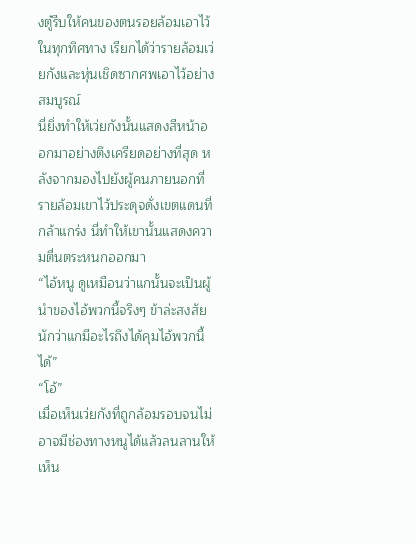งตู๋รีบให้คนของตนรอยล้อมเอาไว้ในทุกทิศทาง เรียกได้ว่ารายล้อมเว่ยกังและหุ่นเชิดซากศพเอาไว้อย่างสมบูรณ์
นี่ยิ่งทำให้เว่ยกังนั้นแสดงสีหน้าออกมาอย่างตึงเครียดอย่างที่สุด หลังจากมองไปยังผู้คนภายนอกที่รายล้อมเขาไว้ประดุจดั่งเขตแดนที่กล้าแกร่ง นี่ทำให้เขานั้นแสดงความตื่นตระหนกออกมา
“ไอ้หนู ดูเหมือนว่าแกนั้นจะเป็นผู้นำของไอ้พวกนี้จริงๆ ข้าล่ะสงสัยนักว่าแกมีอะไรถึงได้คุมไอ้พวกนี้ได้”
“โอ้”
เมื่อเห็นเว่ยกังที่ถูกล้อมรอบจนไม่อาจมีช่องทางหนูได้แล้วลนลานให้เห็น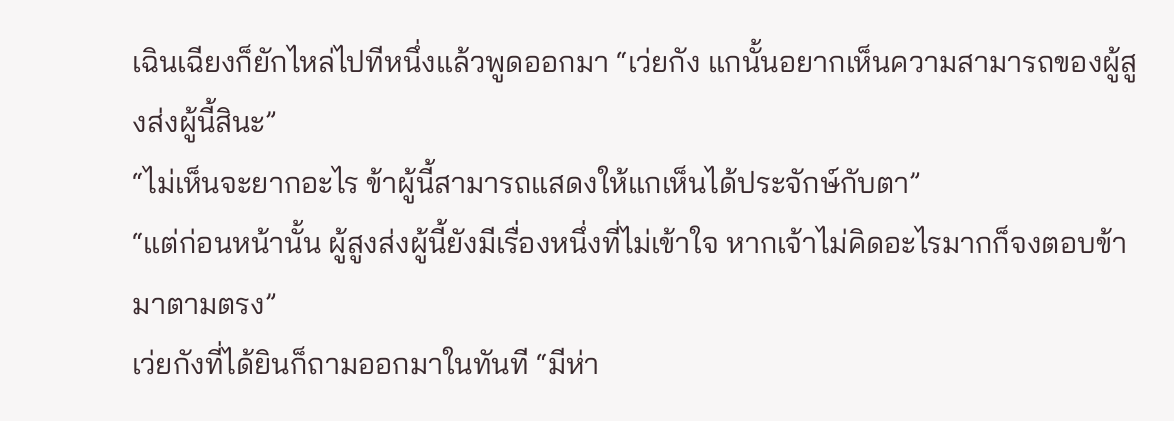เฉินเฉียงก็ยักไหล่ไปทีหนึ่งแล้วพูดออกมา “เว่ยกัง แกนั้นอยากเห็นความสามารถของผู้สูงส่งผู้นี้สินะ”
“ไม่เห็นจะยากอะไร ข้าผู้นี้สามารถแสดงให้แกเห็นได้ประจักษ์กับตา”
“แต่ก่อนหน้านั้น ผู้สูงส่งผู้นี้ยังมีเรื่องหนึ่งที่ไม่เข้าใจ หากเจ้าไม่คิดอะไรมากก็จงตอบข้ามาตามตรง”
เว่ยกังที่ได้ยินก็ถามออกมาในทันที “มีห่า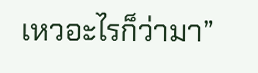เหวอะไรก็ว่ามา”